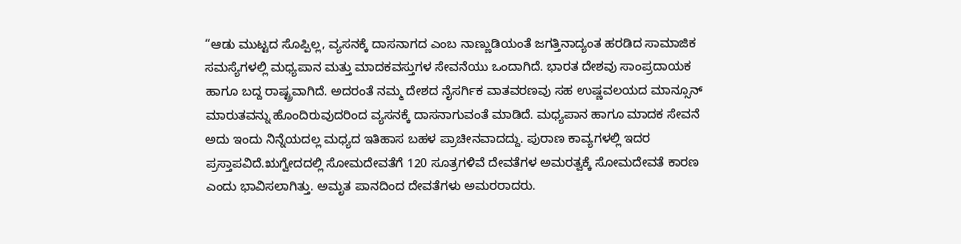“ಆಡು ಮುಟ್ಟದ ಸೊಪ್ಪಿಲ್ಲ, ವ್ಯಸನಕ್ಕೆ ದಾಸನಾಗದ ಎಂಬ ನಾಣ್ಣುಡಿಯಂತೆ ಜಗತ್ತಿನಾದ್ಯಂತ ಹರಡಿದ ಸಾಮಾಜಿಕ ಸಮಸ್ಯೆಗಳಲ್ಲಿ ಮಧ್ಯಪಾನ ಮತ್ತು ಮಾದಕವಸ್ತುಗಳ ಸೇವನೆಯು ಒಂದಾಗಿದೆ. ಭಾರತ ದೇಶವು ಸಾಂಪ್ರದಾಯಕ ಹಾಗೂ ಬದ್ದ ರಾಷ್ಟ್ರವಾಗಿದೆ. ಅದರಂತೆ ನಮ್ಮ ದೇಶದ ನೈಸರ್ಗಿಕ ವಾತವರಣವು ಸಹ ಉಷ್ಣವಲಯದ ಮಾನ್ಸೂನ್ ಮಾರುತವನ್ನು ಹೊಂದಿರುವುದರಿಂದ ವ್ಯಸನಕ್ಕೆ ದಾಸನಾಗುವಂತೆ ಮಾಡಿದೆ. ಮಧ್ಯಪಾನ ಹಾಗೂ ಮಾದಕ ಸೇವನೆ ಅದು ಇಂದು ನಿನ್ನೆಯದಲ್ಲ ಮಧ್ಯದ ಇತಿಹಾಸ ಬಹಳ ಪ್ರಾಚೀನವಾದದ್ದು. ಪುರಾಣ ಕಾವ್ಯಗಳಲ್ಲಿ ಇದರ ಪ್ರಸ್ತಾಪವಿದೆ.ಋಗ್ವೇದದಲ್ಲಿ ಸೋಮದೇವತೆಗೆ 120 ಸೂತ್ರಗಳಿವೆ ದೇವತೆಗಳ ಅಮರತ್ವಕ್ಕೆ ಸೋಮದೇವತೆ ಕಾರಣ ಎಂದು ಭಾವಿಸಲಾಗಿತ್ತು. ಅಮೃತ ಪಾನದಿಂದ ದೇವತೆಗಳು ಅಮರರಾದರು.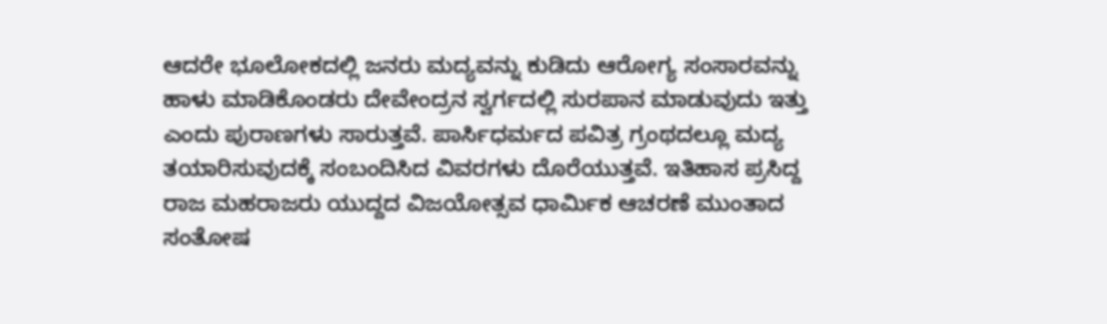ಆದರೇ ಭೂಲೋಕದಲ್ಲಿ ಜನರು ಮದ್ಯವನ್ನು ಕುಡಿದು ಆರೋಗ್ಯ ಸಂಸಾರವನ್ನು ಹಾಳು ಮಾಡಿಕೊಂಡರು ದೇವೇಂದ್ರನ ಸ್ವರ್ಗದಲ್ಲಿ ಸುರಪಾನ ಮಾಡುವುದು ಇತ್ತು ಎಂದು ಪುರಾಣಗಳು ಸಾರುತ್ತವೆ. ಪಾರ್ಸಿಧರ್ಮದ ಪವಿತ್ರ ಗ್ರಂಥದಲ್ಲೂ ಮದ್ಯ ತಯಾರಿಸುವುದಕ್ಕೆ ಸಂಬಂದಿಸಿದ ವಿವರಗಳು ದೊರೆಯುತ್ತವೆ. ಇತಿಹಾಸ ಪ್ರಸಿದ್ದ ರಾಜ ಮಹರಾಜರು ಯುದ್ದದ ವಿಜಯೋತ್ಸವ ಧಾರ್ಮಿಕ ಆಚರಣೆ ಮುಂತಾದ ಸಂತೋಷ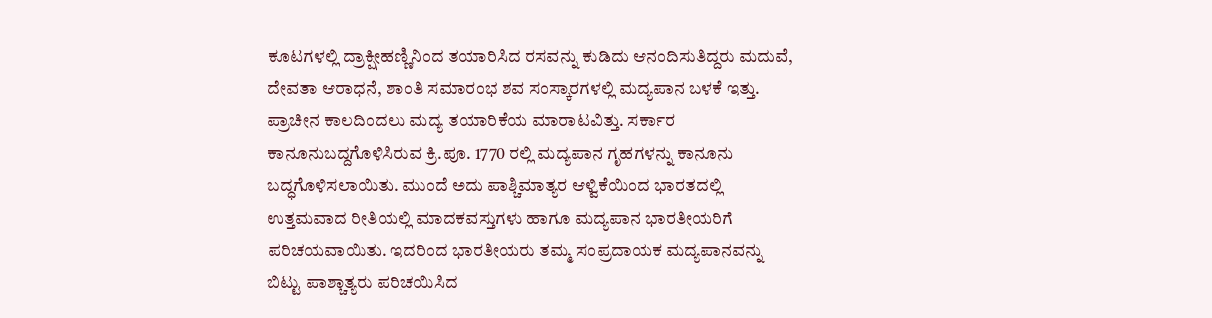ಕೂಟಗಳಲ್ಲಿ ದ್ರಾಕ್ಷೀಹಣ್ಣಿನಿಂದ ತಯಾರಿಸಿದ ರಸವನ್ನು ಕುಡಿದು ಆನಂದಿಸುತಿದ್ದರು ಮದುವೆ, ದೇವತಾ ಆರಾಧನೆ, ಶಾಂತಿ ಸಮಾರಂಭ ಶವ ಸಂಸ್ಕಾರಗಳಲ್ಲಿ ಮದ್ಯಪಾನ ಬಳಕೆ ಇತ್ತು. ಪ್ರಾಚೀನ ಕಾಲದಿಂದಲು ಮದ್ಯ ತಯಾರಿಕೆಯ ಮಾರಾಟವಿತ್ತು. ಸರ್ಕಾರ ಕಾನೂನುಬದ್ದಗೊಳಿಸಿರುವ ಕ್ರಿ.ಪೂ. 1770 ರಲ್ಲಿ ಮದ್ಯಪಾನ ಗೃಹಗಳನ್ನು ಕಾನೂನು ಬದ್ಧಗೊಳಿಸಲಾಯಿತು. ಮುಂದೆ ಅದು ಪಾಶ್ಚಿಮಾತ್ಯರ ಆಳ್ವಿಕೆಯಿಂದ ಭಾರತದಲ್ಲಿ ಉತ್ತಮವಾದ ರೀತಿಯಲ್ಲಿ ಮಾದಕವಸ್ತುಗಳು ಹಾಗೂ ಮದ್ಯಪಾನ ಭಾರತೀಯರಿಗೆ ಪರಿಚಯವಾಯಿತು. ಇದರಿಂದ ಭಾರತೀಯರು ತಮ್ಮ ಸಂಪ್ರದಾಯಕ ಮದ್ಯಪಾನವನ್ನು ಬಿಟ್ಟು ಪಾಶ್ಚಾತ್ಯರು ಪರಿಚಯಿಸಿದ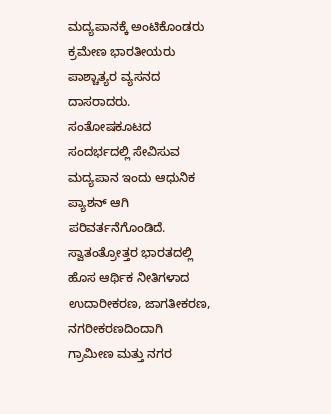ಮದ್ಯಪಾನಕ್ಕೆ ಅಂಟಿಕೊಂಡರು ಕ್ರಮೇಣ ಭಾರತೀಯರು ಪಾಶ್ಚಾತ್ಯರ ವ್ಯಸನದ ದಾಸರಾದರು. ಸಂತೋಷಕೂಟದ ಸಂದರ್ಭದಲ್ಲಿ ಸೇವಿಸುವ ಮದ್ಯಪಾನ ಇಂದು ಆಧುನಿಕ ಪ್ಯಾಶನ್ ಆಗಿ ಪರಿವರ್ತನೆಗೊಂಡಿದೆ.
ಸ್ವಾತಂತ್ರೋತ್ತರ ಭಾರತದಲ್ಲಿ ಹೊಸ ಆರ್ಥಿಕ ನೀತಿಗಳಾದ ಉದಾರೀಕರಣ, ಜಾಗತೀಕರಣ, ನಗರೀಕರಣದಿಂದಾಗಿ ಗ್ರಾಮೀಣ ಮತ್ತು ನಗರ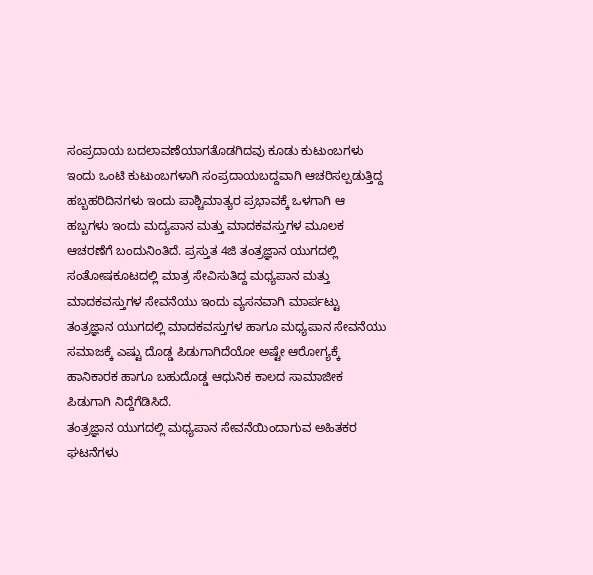ಸಂಪ್ರದಾಯ ಬದಲಾವಣೆಯಾಗತೊಡಗಿದವು ಕೂಡು ಕುಟುಂಬಗಳು ಇಂದು ಒಂಟಿ ಕುಟುಂಬಗಳಾಗಿ ಸಂಪ್ರದಾಯಬದ್ದವಾಗಿ ಆಚರಿಸಲ್ಪಡುತ್ತಿದ್ದ ಹಬ್ಬಹರಿದಿನಗಳು ಇಂದು ಪಾಶ್ಚಿಮಾತ್ಯರ ಪ್ರಭಾವಕ್ಕೆ ಒಳಗಾಗಿ ಆ ಹಬ್ಬಗಳು ಇಂದು ಮದ್ಯಪಾನ ಮತ್ತು ಮಾದಕವಸ್ತುಗಳ ಮೂಲಕ ಆಚರಣೆಗೆ ಬಂದುನಿಂತಿದೆ. ಪ್ರಸ್ತುತ 4ಜಿ ತಂತ್ರಜ್ಞಾನ ಯುಗದಲ್ಲಿ ಸಂತೋಷಕೂಟದಲ್ಲಿ ಮಾತ್ರ ಸೇವಿಸುತಿದ್ದ ಮಧ್ಯಪಾನ ಮತ್ತು ಮಾದಕವಸ್ತುಗಳ ಸೇವನೆಯು ಇಂದು ವ್ಯಸನವಾಗಿ ಮಾರ್ಪಟ್ಟು ತಂತ್ರಜ್ಞಾನ ಯುಗದಲ್ಲಿ ಮಾದಕವಸ್ತುಗಳ ಹಾಗೂ ಮಧ್ಯಪಾನ ಸೇವನೆಯು ಸಮಾಜಕ್ಕೆ ಎಷ್ಟು ದೊಡ್ಡ ಪಿಡುಗಾಗಿದೆಯೋ ಅಷ್ಟೇ ಆರೋಗ್ಯಕ್ಕೆ ಹಾನಿಕಾರಕ ಹಾಗೂ ಬಹುದೊಡ್ಡ ಆಧುನಿಕ ಕಾಲದ ಸಾಮಾಜೀಕ ಪಿಡುಗಾಗಿ ನಿದ್ದೆಗೆಡಿಸಿದೆ.
ತಂತ್ರಜ್ಞಾನ ಯುಗದಲ್ಲಿ ಮಧ್ಯಪಾನ ಸೇವನೆಯಿಂದಾಗುವ ಅಹಿತಕರ ಘಟನೆಗಳು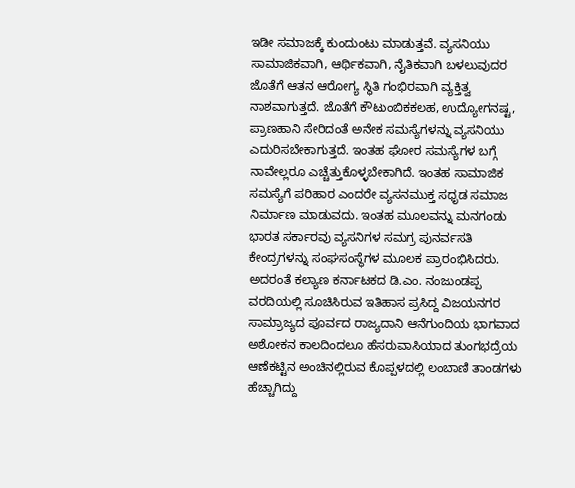ಇಡೀ ಸಮಾಜಕ್ಕೆ ಕುಂದುಂಟು ಮಾಡುತ್ತವೆ. ವ್ಯಸನಿಯು ಸಾಮಾಜಿಕವಾಗಿ, ಆರ್ಥಿಕವಾಗಿ, ನೈತಿಕವಾಗಿ ಬಳಲುವುದರ ಜೊತೆಗೆ ಆತನ ಆರೋಗ್ಯ ಸ್ಥಿತಿ ಗಂಭಿರವಾಗಿ ವ್ಯಕ್ತಿತ್ವ ನಾಶವಾಗುತ್ತದೆ. ಜೊತೆಗೆ ಕೌಟುಂಬಿಕಕಲಹ, ಉದ್ಯೋಗನಷ್ಟ, ಪ್ರಾಣಹಾನಿ ಸೇರಿದಂತೆ ಅನೇಕ ಸಮಸ್ಯೆಗಳನ್ನು ವ್ಯಸನಿಯು ಎದುರಿಸಬೇಕಾಗುತ್ತದೆ. ಇಂತಹ ಘೋರ ಸಮಸ್ಯೆಗಳ ಬಗ್ಗೆ ನಾವೇಲ್ಲರೂ ಎಚ್ಚೆತ್ತುಕೊಳ್ಳಬೇಕಾಗಿದೆ. ಇಂತಹ ಸಾಮಾಜಿಕ ಸಮಸ್ಯೆಗೆ ಪರಿಹಾರ ಎಂದರೇ ವ್ಯಸನಮುಕ್ತ ಸಧೃಡ ಸಮಾಜ ನಿರ್ಮಾಣ ಮಾಡುವದು. ಇಂತಹ ಮೂಲವನ್ನು ಮನಗಂಡು ಭಾರತ ಸರ್ಕಾರವು ವ್ಯಸನಿಗಳ ಸಮಗ್ರ ಪುನರ್ವಸತಿ ಕೇಂದ್ರಗಳನ್ನು ಸಂಘಸಂಸ್ಥೆಗಳ ಮೂಲಕ ಪ್ರಾರಂಭಿಸಿದರು.
ಅದರಂತೆ ಕಲ್ಯಾಣ ಕರ್ನಾಟಕದ ಡಿ.ಎಂ. ನಂಜುಂಡಪ್ಪ ವರದಿಯಲ್ಲಿ ಸೂಚಿಸಿರುವ ಇತಿಹಾಸ ಪ್ರಸಿದ್ದ ವಿಜಯನಗರ ಸಾಮ್ರಾಜ್ಯದ ಪೂರ್ವದ ರಾಜ್ಯದಾನಿ ಆನೆಗುಂದಿಯ ಭಾಗವಾದ ಅಶೋಕನ ಕಾಲದಿಂದಲೂ ಹೆಸರುವಾಸಿಯಾದ ತುಂಗಭದ್ರೆಯ ಆಣೆಕಟ್ಟಿನ ಅಂಚಿನಲ್ಲಿರುವ ಕೊಪ್ಪಳದಲ್ಲಿ ಲಂಬಾಣಿ ತಾಂಡಗಳು ಹೆಚ್ಚಾಗಿದ್ದು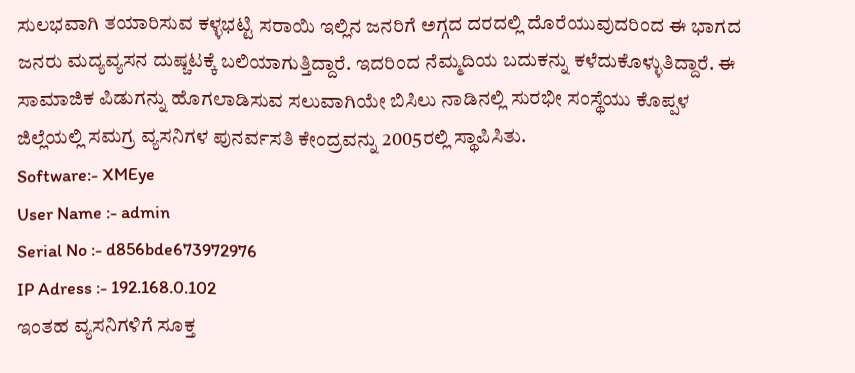ಸುಲಭವಾಗಿ ತಯಾರಿಸುವ ಕಳ್ಳಭಟ್ಟಿ ಸರಾಯಿ ಇಲ್ಲಿನ ಜನರಿಗೆ ಅಗ್ಗದ ದರದಲ್ಲಿ ದೊರೆಯುವುದರಿಂದ ಈ ಭಾಗದ ಜನರು ಮದ್ಯವ್ಯಸನ ದುಷ್ಚಟಕ್ಕೆ ಬಲಿಯಾಗುತ್ತಿದ್ದಾರೆ. ಇದರಿಂದ ನೆಮ್ಮದಿಯ ಬದುಕನ್ನು ಕಳೆದುಕೊಳ್ಳುತಿದ್ದಾರೆ. ಈ ಸಾಮಾಜಿಕ ಪಿಡುಗನ್ನು ಹೊಗಲಾಡಿಸುವ ಸಲುವಾಗಿಯೇ ಬಿಸಿಲು ನಾಡಿನಲ್ಲಿ ಸುರಭೀ ಸಂಸ್ಥೆಯು ಕೊಪ್ಪಳ ಜಿಲ್ಲೆಯಲ್ಲಿ ಸಮಗ್ರ ವ್ಯಸನಿಗಳ ಪುನರ್ವಸತಿ ಕೇಂದ್ರವನ್ನು 2005ರಲ್ಲಿ ಸ್ಥಾಪಿಸಿತು.
Software:- XMEye
User Name :- admin
Serial No :- d856bde673972976
IP Adress :- 192.168.0.102
ಇಂತಹ ವ್ಯಸನಿಗಳಿಗೆ ಸೂಕ್ತ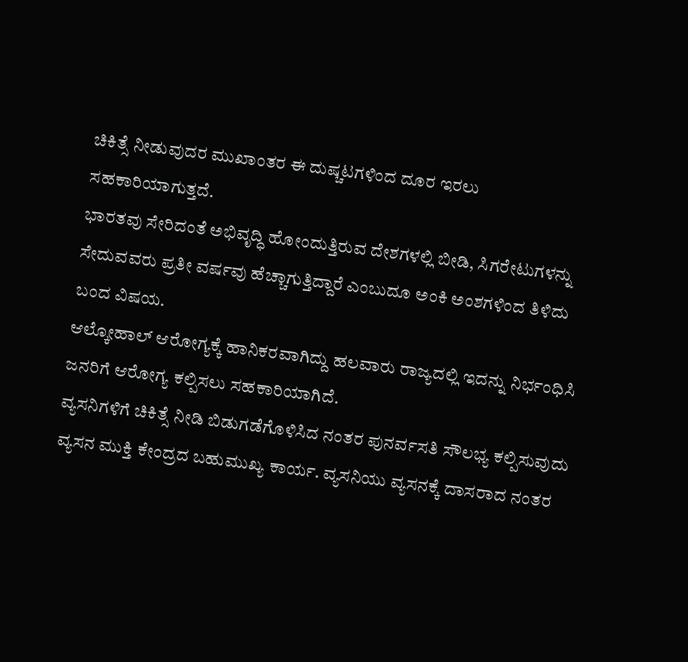ಚಿಕಿತ್ಸೆ ನೀಡುವುದರ ಮುಖಾಂತರ ಈ ದುಷ್ಚಟಗಳಿಂದ ದೂರ ಇರಲು ಸಹಕಾರಿಯಾಗುತ್ತದೆ.
ಭಾರತವು ಸೇರಿದಂತೆ ಅಭಿವೃದ್ಧಿ ಹೋಂದುತ್ತಿರುವ ದೇಶಗಳಲ್ಲಿ ಬೀಡಿ, ಸಿಗರೇಟುಗಳನ್ನು ಸೇದುವವರು ಪ್ರತೀ ವರ್ಷವು ಹೆಚ್ಚಾಗುತ್ತಿದ್ದಾರೆ ಎಂಬುದೂ ಅಂಕಿ ಅಂಶಗಳಿಂದ ತಿಳಿದು ಬಂದ ವಿಷಯ.
ಆಲ್ಕೋಹಾಲ್ ಆರೋಗ್ಯಕ್ಕೆ ಹಾನಿಕರವಾಗಿದ್ದು ಹಲವಾರು ರಾಜ್ಯದಲ್ಲಿ ಇದನ್ನು ನಿರ್ಭಂಧಿಸಿ ಜನರಿಗೆ ಆರೋಗ್ಯ ಕಲ್ಪಿಸಲು ಸಹಕಾರಿಯಾಗಿದೆ.
ವ್ಯಸನಿಗಳಿಗೆ ಚಿಕಿತ್ಸೆ ನೀಡಿ ಬಿಡುಗಡೆಗೊಳಿಸಿದ ನಂತರ ಪುನರ್ವಸತಿ ಸೌಲಭ್ಯ ಕಲ್ಪಿಸುವುದು ವ್ಯಸನ ಮುಕ್ತಿ ಕೇಂದ್ರದ ಬಹುಮುಖ್ಯ ಕಾರ್ಯ. ವ್ಯಸನಿಯು ವ್ಯಸನಕ್ಕೆ ದಾಸರಾದ ನಂತರ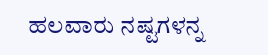ಹಲವಾರು ನಷ್ಟಗಳನ್ನ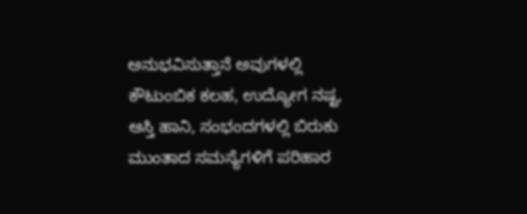ಅನುಭವಿಸುತ್ತಾನೆ ಅವುಗಳಲ್ಲಿ ಕೌಟುಂಬಿಕ ಕಲಹ, ಉದ್ಯೋಗ ನಷ್ಟ, ಆಸ್ತಿ ಹಾನಿ, ಸಂಭಂದಗಳಲ್ಲಿ ಬಿರುಕು ಮುಂತಾದ ಸಮಸ್ಯೆಗಳಿಗೆ ಪರಿಹಾರ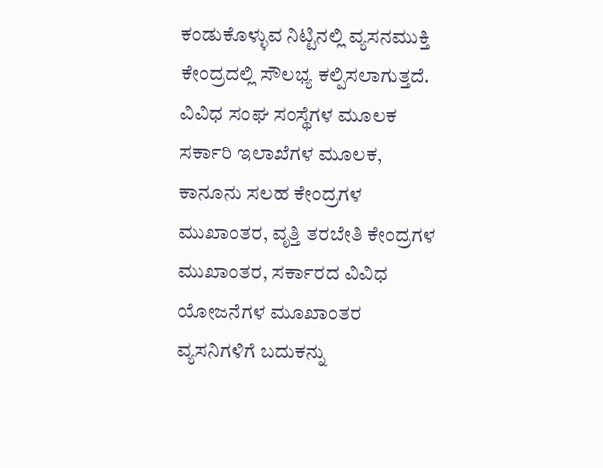ಕಂಡುಕೊಳ್ಳುವ ನಿಟ್ಟಿನಲ್ಲಿ ವ್ಯಸನಮುಕ್ತಿ ಕೇಂದ್ರದಲ್ಲಿ ಸೌಲಭ್ಯ ಕಲ್ಪಿಸಲಾಗುತ್ತದೆ. ವಿವಿಧ ಸಂಘ ಸಂಸ್ಥೆಗಳ ಮೂಲಕ ಸರ್ಕಾರಿ ಇಲಾಖೆಗಳ ಮೂಲಕ, ಕಾನೂನು ಸಲಹ ಕೇಂದ್ರಗಳ ಮುಖಾಂತರ, ವೃತ್ತಿ ತರಬೇತಿ ಕೇಂದ್ರಗಳ ಮುಖಾಂತರ, ಸರ್ಕಾರದ ವಿವಿಧ ಯೋಜನೆಗಳ ಮೂಖಾಂತರ ವ್ಯಸನಿಗಳಿಗೆ ಬದುಕನ್ನು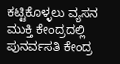ಕಟ್ಟಿಕೊಳ್ಳಲು ವ್ಯಸನ ಮುಕ್ತಿ ಕೇಂದ್ರದಲ್ಲಿ ಪುನರ್ವಸತಿ ಕೇಂದ್ರ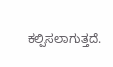ಕಲ್ಪಿಸಲಾಗುತ್ತದೆ.